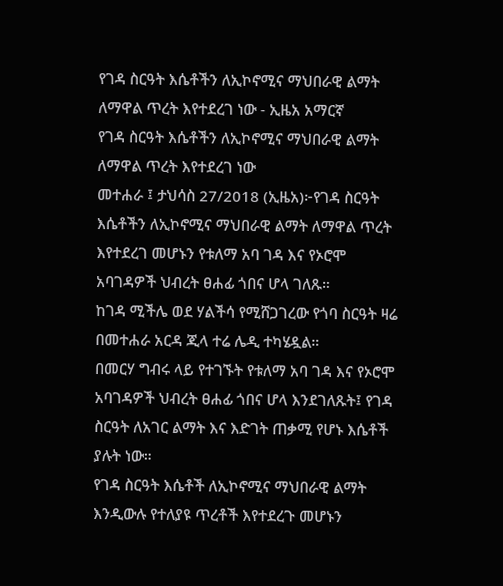የገዳ ስርዓት እሴቶችን ለኢኮኖሚና ማህበራዊ ልማት ለማዋል ጥረት እየተደረገ ነው - ኢዜአ አማርኛ
የገዳ ስርዓት እሴቶችን ለኢኮኖሚና ማህበራዊ ልማት ለማዋል ጥረት እየተደረገ ነው
መተሐራ ፤ ታህሳስ 27/2018 (ኢዜአ)፦የገዳ ስርዓት እሴቶችን ለኢኮኖሚና ማህበራዊ ልማት ለማዋል ጥረት እየተደረገ መሆኑን የቱለማ አባ ገዳ እና የኦሮሞ አባገዳዎች ህብረት ፀሐፊ ጎበና ሆላ ገለጹ።
ከገዳ ሚችሌ ወደ ሃልችሳ የሚሸጋገረው የጎባ ስርዓት ዛሬ በመተሐራ አርዳ ጂላ ተሬ ሌዲ ተካሄዷል።
በመርሃ ግብሩ ላይ የተገኙት የቱለማ አባ ገዳ እና የኦሮሞ አባገዳዎች ህብረት ፀሐፊ ጎበና ሆላ እንደገለጹት፤ የገዳ ስርዓት ለአገር ልማት እና እድገት ጠቃሚ የሆኑ እሴቶች ያሉት ነው።
የገዳ ስርዓት እሴቶች ለኢኮኖሚና ማህበራዊ ልማት እንዲውሉ የተለያዩ ጥረቶች እየተደረጉ መሆኑን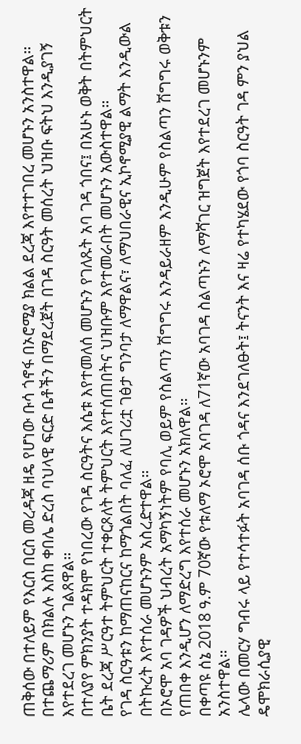ጠቅሰው በተለይም የእርስ በርስ መረዳጃ ዘዴ የሆነው ቡሳ ጎኖፋ በኦሮሚያ ክልል ደረጃ እየተተገበረ መሆኑን አንስተዋል።
በተጨማሪም በክልሉ እስከ ቀበሌ ድረስ ባህላዊ ፍርድ ቤቶችን በማደረጀት በገዳ ስርዓት መሰረት ህዝቡ ፍትህ እንዲያገኝ እየተደረገ መሆኑን ገልጸዋል።
በተለያየ ምክንያት ተዳክሞ የነበረው የገዳ ስርዓትና እሴቱ እየተመለሰ መሆኑን የገለጹት አባ ገዳ ጎበና፤ በአሁኑ ወቅት በትምህርት ቤት ደረጃ ሥርዓተ ትምህርት ተቀርጾለት ትምህርት እየተሰጠበትና ህዝቡም እየተመራበት መሆኑን አውስተዋል።
የገዳ ስርዓቱን ከማጠናከርና ከማጎልበት ባለፈ ለሀገሪቷ ገፅታ ግንባታ ለማዋልና፣ ለማህበራዊና ኢኮኖሚያዊ ልማት እንዲውል በትኩረት እየተሰራ መሆኑንም አስረድተዋል።
በኦሮሞ አባ ገዳዎች ህብረት አማካኝነትም የባሊ ወይም የስልጣን ሽግግሩ እንዳይራዘም እንዲሁም የስልጣን ሽግግሩ ወቅቱን የጠበቀ እንዲሆን ለማድረግ እየተሰራ መሆኑን አክለዋል።
በቀጣዩ ሰኔ 2018 ዓ.ም 70ኛው የቱለማ ኦሮሞ አባገዳ ለ71ኛው አባገዳ ስልጣኑን ለማሻገር ዝግጀት እየተደረገ መሆኑንም አንስተዋል።
ሌላው በመርሃ ግብሩ ላይ የተሳተፉት አባገዳ ሰቡ ጎዳና እንደገለፁት፤ ትናንት እና ዛሬ የተካሄደው የጎባ ስርዓት ገዳ ምን ያህል ዴሞክራሲያዊ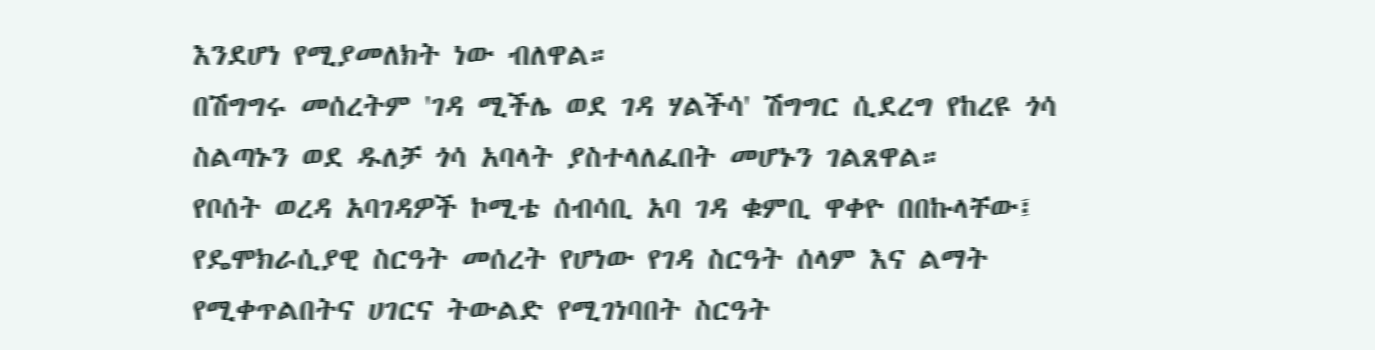እንደሆነ የሚያመለክት ነው ብለዋል።
በሽግግሩ መሰረትም 'ገዳ ሚችሌ ወደ ገዳ ሃልችሳ' ሽግግር ሲደረግ የከረዩ ጎሳ ስልጣኑን ወደ ዱለቻ ጎሳ አባላት ያስተላለፈበት መሆኑን ገልጸዋል።
የቦሰት ወረዳ አባገዳዎች ኮሚቴ ሰብሳቢ አባ ገዳ ቁምቢ ዋቀዮ በበኩላቸው፤ የዴሞክራሲያዊ ስርዓት መሰረት የሆነው የገዳ ስርዓት ሰላም እና ልማት የሚቀጥልበትና ሀገርና ትውልድ የሚገነባበት ስርዓት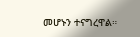መሆኑን ተናግረዋል።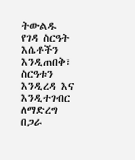ትውልዱ የገዳ ስርዓት እሴቶችን እንዲጠበቅ፣ ስርዓቱን እንዲረዳ እና እንዲተገብር ለማድረግ በጋራ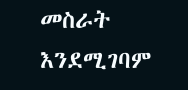መስራት እንደሚገባም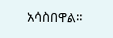አሳስበዋል።